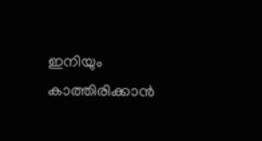ഇനിയും കാത്തിരിക്കാന്‍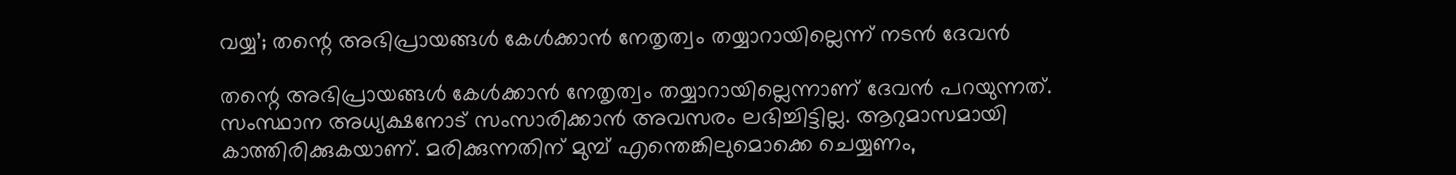വയ്യ’; തന്റെ അഭിപ്രായങ്ങള്‍ കേള്‍ക്കാന്‍ നേതൃത്വം തയ്യാറായില്ലെന്ന് നടന്‍ ദേവന്‍

തന്റെ അഭിപ്രായങ്ങള്‍ കേള്‍ക്കാന്‍ നേതൃത്വം തയ്യാറായില്ലെന്നാണ് ദേവന്‍ പറയുന്നത്. സംസ്ഥാന അധ്യക്ഷനോട് സംസാരിക്കാന്‍ അവസരം ലഭിച്ചിട്ടില്ല. ആറുമാസമായി കാത്തിരിക്കുകയാണ്. മരിക്കുന്നതിന് മുമ്പ് എന്തെങ്കിലുമൊക്കെ ചെയ്യണം,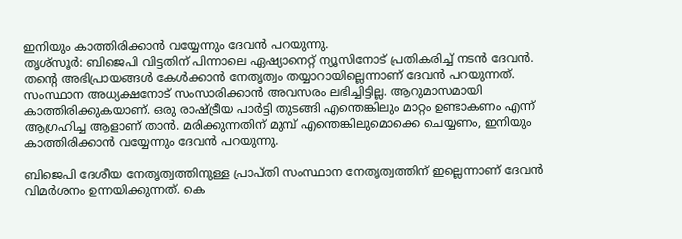ഇനിയും കാത്തിരിക്കാന്‍ വയ്യേന്നും ദേവന്‍ പറയുന്നു.
തൃശ്‌സൂര്‍: ബിജെപി വിട്ടതിന് പിന്നാലെ ഏഷ്യാനെറ്റ് ന്യൂസിനോട് പ്രതികരിച്ച് നടന്‍ ദേവന്‍. തന്റെ അഭിപ്രായങ്ങള്‍ കേള്‍ക്കാന്‍ നേതൃത്വം തയ്യാറായില്ലെന്നാണ് ദേവന്‍ പറയുന്നത്. സംസ്ഥാന അധ്യക്ഷനോട് സംസാരിക്കാന്‍ അവസരം ലഭിച്ചിട്ടില്ല. ആറുമാസമായി കാത്തിരിക്കുകയാണ്. ഒരു രാഷ്ട്രീയ പാര്‍ട്ടി തുടങ്ങി എന്തെങ്കിലും മാറ്റം ഉണ്ടാകണം എന്ന് ആഗ്രഹിച്ച ആളാണ് താന്‍. മരിക്കുന്നതിന് മുമ്പ് എന്തെങ്കിലുമൊക്കെ ചെയ്യണം, ഇനിയും കാത്തിരിക്കാന്‍ വയ്യേന്നും ദേവന്‍ പറയുന്നു.

ബിജെപി ദേശീയ നേതൃത്വത്തിനുള്ള പ്രാപ്തി സംസ്ഥാന നേതൃത്വത്തിന് ഇല്ലെന്നാണ് ദേവന്‍ വിമര്‍ശനം ഉന്നയിക്കുന്നത്. കെ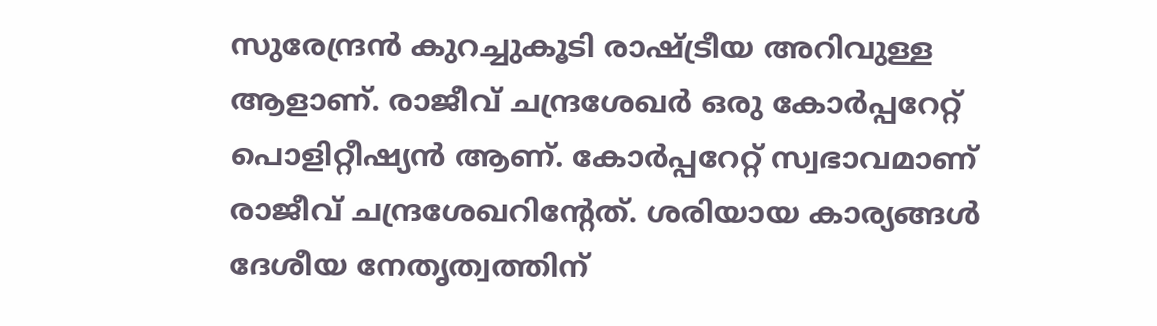സുരേന്ദ്രന്‍ കുറച്ചുകൂടി രാഷ്ട്രീയ അറിവുള്ള ആളാണ്. രാജീവ് ചന്ദ്രശേഖര്‍ ഒരു കോര്‍പ്പറേറ്റ് പൊളിറ്റീഷ്യന്‍ ആണ്. കോര്‍പ്പറേറ്റ് സ്വഭാവമാണ് രാജീവ് ചന്ദ്രശേഖറിന്റേത്. ശരിയായ കാര്യങ്ങള്‍ ദേശീയ നേതൃത്വത്തിന്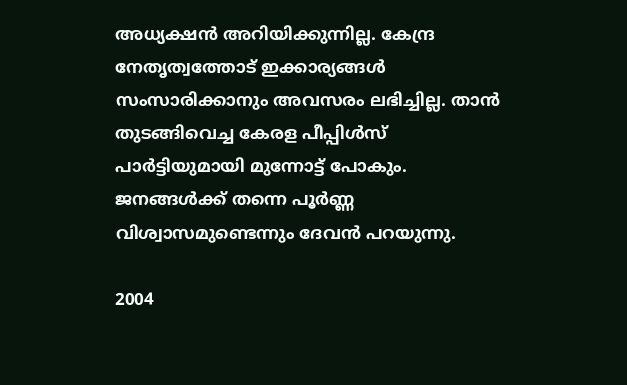അധ്യക്ഷന്‍ അറിയിക്കുന്നില്ല. കേന്ദ്ര നേതൃത്വത്തോട് ഇക്കാര്യങ്ങള്‍ സംസാരിക്കാനും അവസരം ലഭിച്ചില്ല. താന്‍ തുടങ്ങിവെച്ച കേരള പീപ്പിള്‍സ് പാര്‍ട്ടിയുമായി മുന്നോട്ട് പോകും. ജനങ്ങള്‍ക്ക് തന്നെ പൂര്‍ണ്ണ വിശ്വാസമുണ്ടെന്നും ദേവന്‍ പറയുന്നു.

2004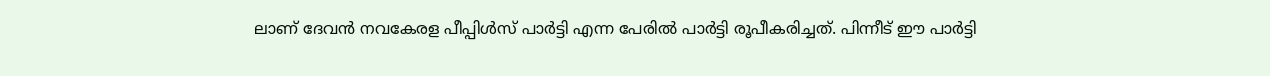ലാണ് ദേവന്‍ നവകേരള പീപ്പിള്‍സ് പാര്‍ട്ടി എന്ന പേരില്‍ പാര്‍ട്ടി രൂപീകരിച്ചത്. പിന്നീട് ഈ പാര്‍ട്ടി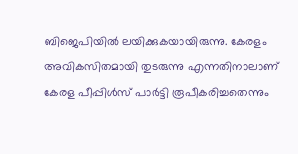ബിജെപിയില്‍ ലയിക്കുകയായിരുന്നു. കേരളം അവികസിതമായി തുടരുന്നു എന്നതിനാലാണ് കേരള പീപ്പിള്‍സ് പാര്‍ട്ടി രൂപീകരിച്ചതെന്നും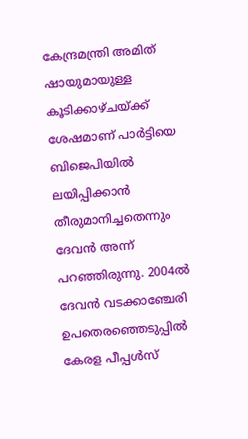കേന്ദ്രമന്ത്രി അമിത് ഷായുമായുള്ള കൂടിക്കാഴ്ചയ്ക്ക് ശേഷമാണ് പാര്‍ട്ടിയെ ബിജെപിയില്‍ ലയിപ്പിക്കാന്‍ തീരുമാനിച്ചതെന്നും ദേവന്‍ അന്ന് പറഞ്ഞിരുന്നു. 2004ല്‍ ദേവന്‍ വടക്കാഞ്ചേരി ഉപതെരഞ്ഞെടുപ്പില്‍ കേരള പീപ്പള്‍സ്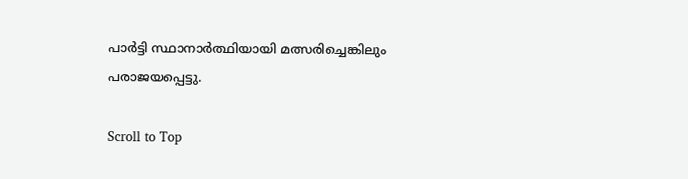പാര്‍ട്ടി സ്ഥാനാര്‍ത്ഥിയായി മത്സരിച്ചെങ്കിലും പരാജയപ്പെട്ടു.

Scroll to Top